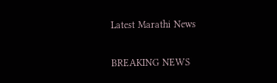Latest Marathi News

BREAKING NEWS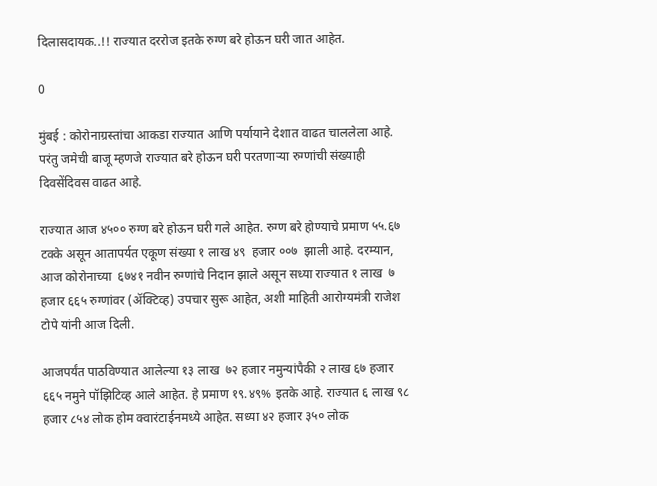दिलासदायक..!! राज्यात दररोज इतके रुग्ण बरे होऊन घरी जात आहेत.

0

मुंबई : कोरोनाग्रस्तांचा आकडा राज्यात आणि पर्यायाने देशात वाढत चाललेला आहे. परंतु जमेची बाजू म्हणजे राज्यात बरे होऊन घरी परतणाऱ्या रुग्णांची संख्याही दिवसेंदिवस वाढत आहे.

राज्यात आज ४५०० रुग्ण बरे होऊन घरी गले आहेत. रुग्ण बरे होण्याचे प्रमाण ५५.६७ टक्के असून आतापर्यत एकूण संख्या १ लाख ४९  हजार ००७  झाली आहे. दरम्यान, आज कोरोनाच्या  ६७४१ नवीन रुग्णांचे निदान झाले असून सध्या राज्यात १ लाख  ७ हजार ६६५ रुग्णांवर (ॲक्टिव्ह) उपचार सुरू आहेत, अशी माहिती आरोग्यमंत्री राजेश टोपे यांनी आज दिली.

आजपर्यंत पाठविण्यात आलेल्या १३ लाख  ७२ हजार नमुन्यांपैकी २ लाख ६७ हजार ६६५ नमुने पॉझिटिव्ह आले आहेत. हे प्रमाण १९.४९% इतके आहे. राज्यात ६ लाख ९८ हजार ८५४ लोक होम क्वारंटाईनमध्ये आहेत. सध्या ४२ हजार ३५० लोक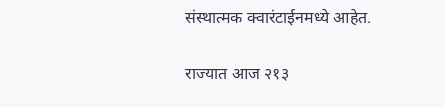संस्थात्मक क्वारंटाईनमध्ये आहेत.

राज्यात आज २१३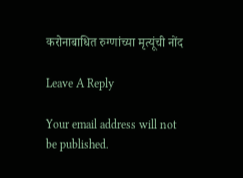करोनाबाधित रुग्णांच्या मृत्यूंची नोंद

Leave A Reply

Your email address will not be published.